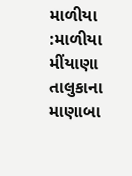માળીયા :માળીયા મીંયાણા તાલુકાના માણાબા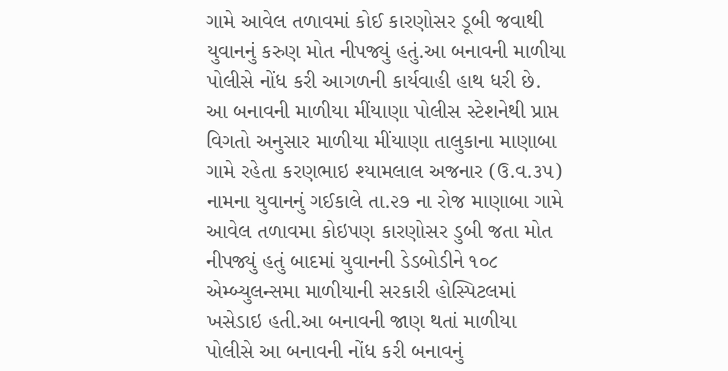ગામે આવેલ તળાવમાં કોઈ કારણોસર ડૂબી જવાથી યુવાનનું કરુણ મોત નીપજ્યું હતું.આ બનાવની માળીયા પોલીસે નોંધ કરી આગળની કાર્યવાહી હાથ ધરી છે. આ બનાવની માળીયા મીંયાણા પોલીસ સ્ટેશનેથી પ્રાપ્ત વિગતો અનુસાર માળીયા મીંયાણા તાલુકાના માણાબા ગામે રહેતા કરણભાઇ શ્યામલાલ અજનાર (ઉ.વ.૩૫) નામના યુવાનનું ગઈકાલે તા.૨૭ ના રોજ માણાબા ગામે આવેલ તળાવમા કોઇપણ કારણોસર ડુબી જતા મોત નીપજ્યું હતું બાદમાં યુવાનની ડેડબોડીને ૧૦૮ એમ્બ્યુલન્સમા માળીયાની સરકારી હોસ્પિટલમાં ખસેડાઇ હતી.આ બનાવની જાણ થતાં માળીયા પોલીસે આ બનાવની નોંધ કરી બનાવનું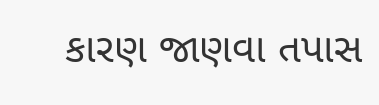કારણ જાણવા તપાસ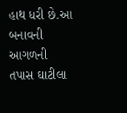હાથ ધરી છે.આ બનાવની આગળની તપાસ ઘાટીલા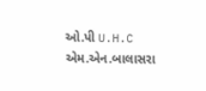ઓ.પી U.H.C એમ.એન.બાલાસરા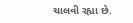ચાલવી રહ્યા છે.